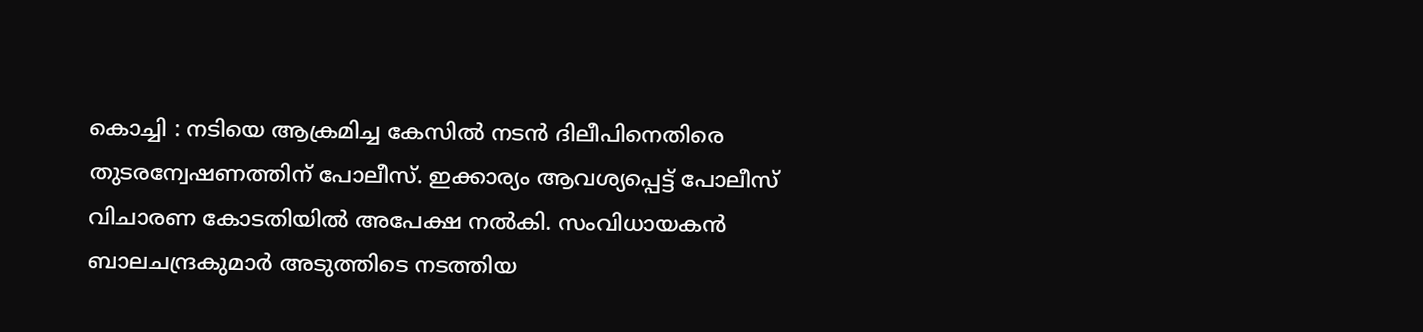കൊച്ചി : നടിയെ ആക്രമിച്ച കേസിൽ നടൻ ദിലീപിനെതിരെ തുടരന്വേഷണത്തിന് പോലീസ്. ഇക്കാര്യം ആവശ്യപ്പെട്ട് പോലീസ് വിചാരണ കോടതിയിൽ അപേക്ഷ നൽകി. സംവിധായകൻ ബാലചന്ദ്രകുമാർ അടുത്തിടെ നടത്തിയ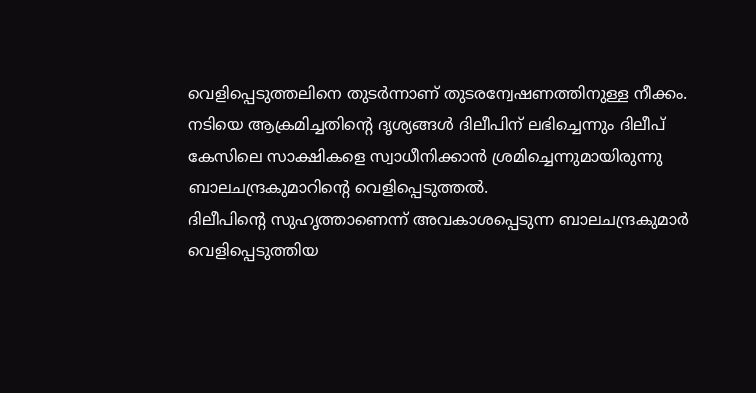വെളിപ്പെടുത്തലിനെ തുടർന്നാണ് തുടരന്വേഷണത്തിനുള്ള നീക്കം. നടിയെ ആക്രമിച്ചതിന്റെ ദൃശ്യങ്ങൾ ദിലീപിന് ലഭിച്ചെന്നും ദിലീപ് കേസിലെ സാക്ഷികളെ സ്വാധീനിക്കാൻ ശ്രമിച്ചെന്നുമായിരുന്നു ബാലചന്ദ്രകുമാറിന്റെ വെളിപ്പെടുത്തൽ.
ദിലീപിന്റെ സുഹൃത്താണെന്ന് അവകാശപ്പെടുന്ന ബാലചന്ദ്രകുമാർ വെളിപ്പെടുത്തിയ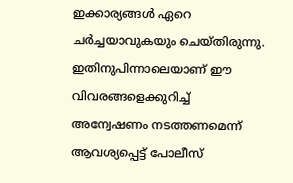ഇക്കാര്യങ്ങൾ ഏറെ ചർച്ചയാവുകയും ചെയ്തിരുന്നു. ഇതിനുപിന്നാലെയാണ് ഈ വിവരങ്ങളെക്കുറിച്ച് അന്വേഷണം നടത്തണമെന്ന് ആവശ്യപ്പെട്ട് പോലീസ്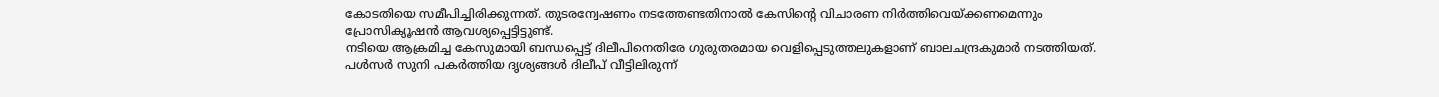കോടതിയെ സമീപിച്ചിരിക്കുന്നത്. തുടരന്വേഷണം നടത്തേണ്ടതിനാൽ കേസിന്റെ വിചാരണ നിർത്തിവെയ്ക്കണമെന്നും പ്രോസിക്യൂഷൻ ആവശ്യപ്പെട്ടിട്ടുണ്ട്.
നടിയെ ആക്രമിച്ച കേസുമായി ബന്ധപ്പെട്ട് ദിലീപിനെതിരേ ഗുരുതരമായ വെളിപ്പെടുത്തലുകളാണ് ബാലചന്ദ്രകുമാർ നടത്തിയത്. പൾസർ സുനി പകർത്തിയ ദൃശ്യങ്ങൾ ദിലീപ് വീട്ടിലിരുന്ന്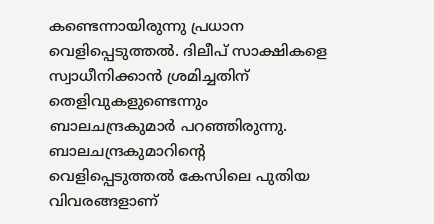കണ്ടെന്നായിരുന്നു പ്രധാന വെളിപ്പെടുത്തൽ. ദിലീപ് സാക്ഷികളെ സ്വാധീനിക്കാൻ ശ്രമിച്ചതിന് തെളിവുകളുണ്ടെന്നും ബാലചന്ദ്രകുമാർ പറഞ്ഞിരുന്നു.
ബാലചന്ദ്രകുമാറിന്റെ വെളിപ്പെടുത്തൽ കേസിലെ പുതിയ വിവരങ്ങളാണ്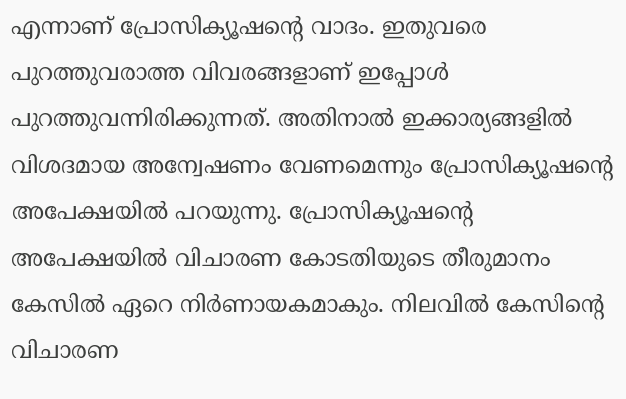എന്നാണ് പ്രോസിക്യൂഷന്റെ വാദം. ഇതുവരെ പുറത്തുവരാത്ത വിവരങ്ങളാണ് ഇപ്പോൾ പുറത്തുവന്നിരിക്കുന്നത്. അതിനാൽ ഇക്കാര്യങ്ങളിൽ വിശദമായ അന്വേഷണം വേണമെന്നും പ്രോസിക്യൂഷന്റെ അപേക്ഷയിൽ പറയുന്നു. പ്രോസിക്യൂഷന്റെ അപേക്ഷയിൽ വിചാരണ കോടതിയുടെ തീരുമാനം കേസിൽ ഏറെ നിർണായകമാകും. നിലവിൽ കേസിന്റെ വിചാരണ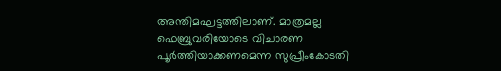അന്തിമഘട്ടത്തിലാണ്. മാത്രമല്ല ഫെബ്രുവരിയോടെ വിചാരണ പൂർത്തിയാക്കണമെന്ന സുപ്രീംകോടതി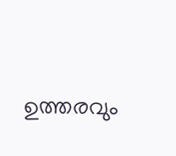ഉത്തരവും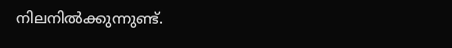നിലനിൽക്കുന്നുണ്ട്.